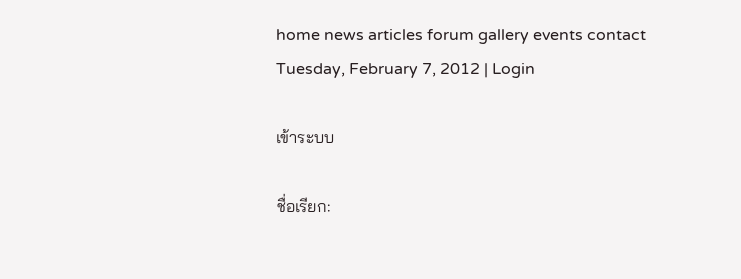home news articles forum gallery events contact
Tuesday, February 7, 2012 | Login

เข้าระบบ

ชื่อเรียก: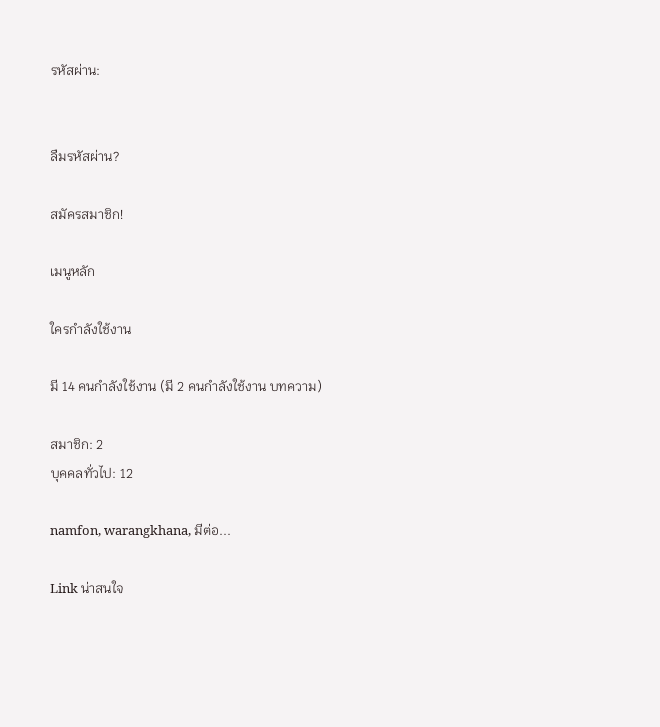รหัสผ่าน:


ลืมรหัสผ่าน?

สมัครสมาชิก!

เมนูหลัก

ใครกำลังใช้งาน

มี 14 คนกำลังใช้งาน (มี 2 คนกำลังใช้งาน บทความ)

สมาชิก: 2
บุคคลทั่วไป: 12

namfon, warangkhana, มีต่อ...

Link น่าสนใจ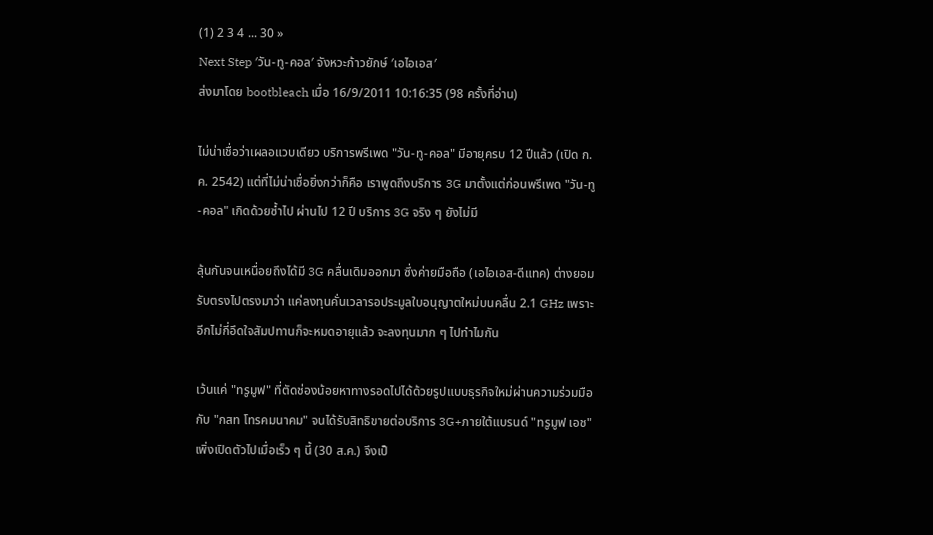(1) 2 3 4 ... 30 »
Next Step ′วัน-ทู-คอล′ จังหวะก้าวยักษ์ ′เอไอเอส′
ส่งมาโดย bootbleach เมื่อ 16/9/2011 10:16:35 (98 ครั้งที่อ่าน)

ไม่น่าเชื่อว่าเผลอแวบเดียว บริการพรีเพด "วัน-ทู-คอล" มีอายุครบ 12 ปีแล้ว (เปิด ก.ค. 2542) แต่ที่ไม่น่าเชื่อยิ่งกว่าก็คือ เราพูดถึงบริการ 3G มาตั้งแต่ก่อนพรีเพด "วัน-ทู-คอล" เกิดด้วยซ้ำไป ผ่านไป 12 ปี บริการ 3G จริง ๆ ยังไม่มี

ลุ้นกันจนเหนื่อยถึงได้มี 3G คลื่นเดิมออกมา ซึ่งค่ายมือถือ (เอไอเอส-ดีแทค) ต่างยอมรับตรงไปตรงมาว่า แค่ลงทุนคั่นเวลารอประมูลใบอนุญาตใหม่บนคลื่น 2.1 GHz เพราะอีกไม่กี่อึดใจสัมปทานก็จะหมดอายุแล้ว จะลงทุนมาก ๆ ไปทำไมกัน

เว้นแค่ "ทรูมูฟ" ที่ตัดช่องน้อยหาทางรอดไปได้ด้วยรูปแบบธุรกิจใหม่ผ่านความร่วมมือกับ "กสท โทรคมนาคม" จนได้รับสิทธิขายต่อบริการ 3G+ภายใต้แบรนด์ "ทรูมูฟ เอช" เพิ่งเปิดตัวไปเมื่อเร็ว ๆ นี้ (30 ส.ค.) จึงเป็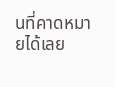นที่คาดหมายได้เลย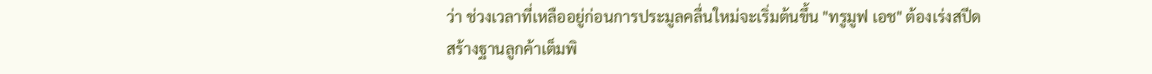ว่า ช่วงเวลาที่เหลืออยู่ก่อนการประมูลคลื่นใหม่จะเริ่มต้นขึ้น "ทรูมูฟ เอช" ต้องเร่งสปีดสร้างฐานลูกค้าเต็มพิ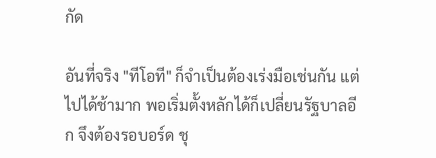กัด

อันที่จริง "ทีโอที" ก็จำเป็นต้องเร่งมือเช่นกัน แต่ไปได้ช้ามาก พอเริ่มตั้งหลักได้ก็เปลี่ยนรัฐบาลอีก จึงต้องรอบอร์ด ชุ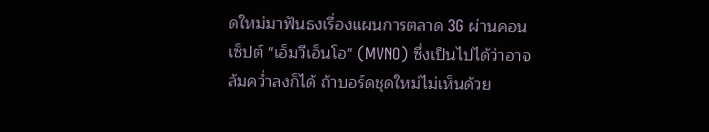ดใหม่มาฟันธงเรื่องแผนการตลาด 3G ผ่านคอนเซ็ปต์ "เอ็มวีเอ็นโอ" (MVNO) ซึ่งเป็นไปได้ว่าอาจล้มคว่ำลงก็ได้ ถ้าบอร์ดชุดใหม่ไม่เห็นด้วย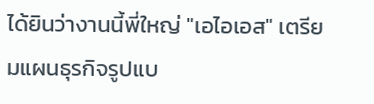ได้ยินว่างานนี้พี่ใหญ่ "เอไอเอส" เตรียมแผนธุรกิจรูปแบ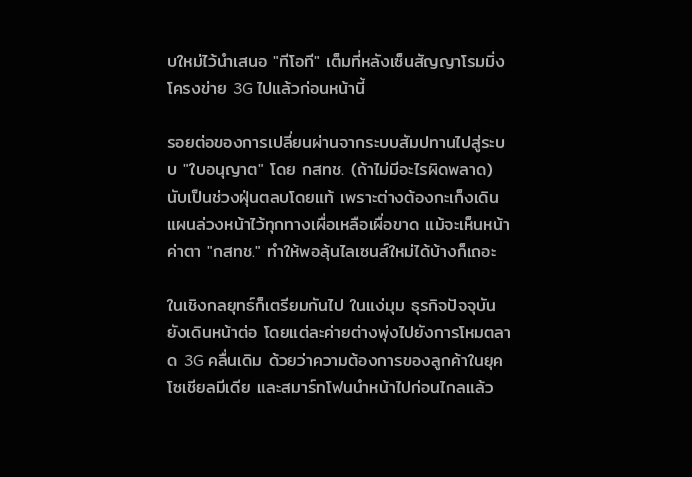บใหม่ไว้นำเสนอ "ทีโอที" เต็มที่หลังเซ็นสัญญาโรมมิ่งโครงข่าย 3G ไปแล้วก่อนหน้านี้

รอยต่อของการเปลี่ยนผ่านจากระบบสัมปทานไปสู่ระบบ "ใบอนุญาต" โดย กสทช. (ถ้าไม่มีอะไรผิดพลาด) นับเป็นช่วงฝุ่นตลบโดยแท้ เพราะต่างต้องกะเก็งเดินแผนล่วงหน้าไว้ทุกทางเผื่อเหลือเผื่อขาด แม้จะเห็นหน้าค่าตา "กสทช." ทำให้พอลุ้นไลเซนส์ใหม่ได้บ้างก็เถอะ

ในเชิงกลยุทธ์ก็เตรียมกันไป ในแง่มุม ธุรกิจปัจจุบันยังเดินหน้าต่อ โดยแต่ละค่ายต่างพุ่งไปยังการโหมตลาด 3G คลื่นเดิม ด้วยว่าความต้องการของลูกค้าในยุคโซเชียลมีเดีย และสมาร์ทโฟนนำหน้าไปก่อนไกลแล้ว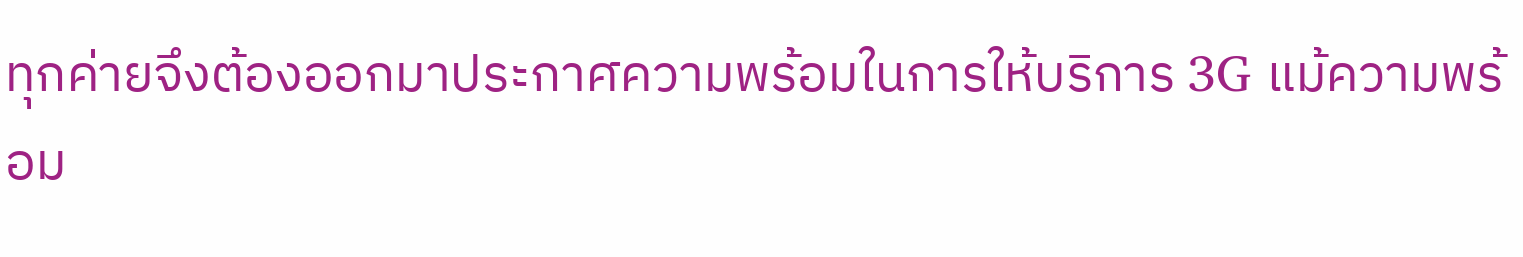ทุกค่ายจึงต้องออกมาประกาศความพร้อมในการให้บริการ 3G แม้ความพร้อม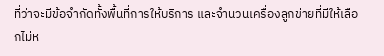ที่ว่าจะมีข้อจำกัดทั้งพื้นที่การให้บริการ และจำนวนเครื่องลูกข่ายที่มีให้เลือกไม่ห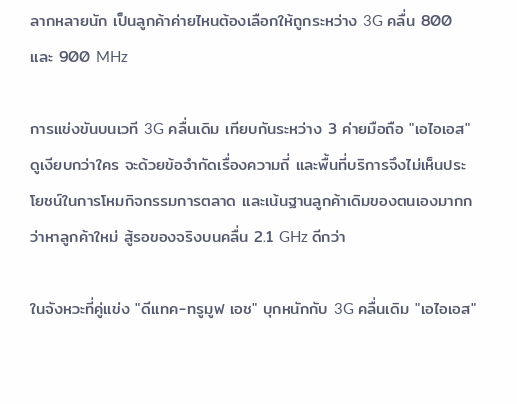ลากหลายนัก เป็นลูกค้าค่ายไหนต้องเลือกให้ถูกระหว่าง 3G คลื่น 800 และ 900 MHz

การแข่งขันบนเวที 3G คลื่นเดิม เทียบกันระหว่าง 3 ค่ายมือถือ "เอไอเอส" ดูเงียบกว่าใคร จะด้วยข้อจำกัดเรื่องความถี่ และพื้นที่บริการจึงไม่เห็นประโยชน์ในการโหมกิจกรรมการตลาด และเน้นฐานลูกค้าเดิมของตนเองมากกว่าหาลูกค้าใหม่ สู้รอของจริงบนคลื่น 2.1 GHz ดีกว่า

ในจังหวะที่คู่แข่ง "ดีแทค-ทรูมูฟ เอช" บุกหนักกับ 3G คลื่นเดิม "เอไอเอส"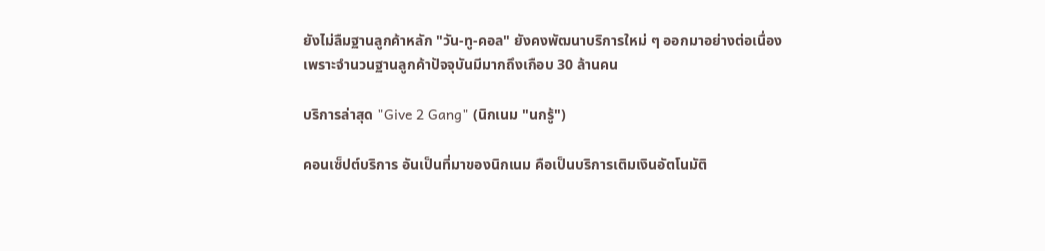ยังไม่ลืมฐานลูกค้าหลัก "วัน-ทู-คอล" ยังคงพัฒนาบริการใหม่ ๆ ออกมาอย่างต่อเนื่อง เพราะจำนวนฐานลูกค้าปัจจุบันมีมากถึงเกือบ 30 ล้านคน

บริการล่าสุด "Give 2 Gang" (นิกเนม "นกรู้")

คอนเซ็ปต์บริการ อันเป็นที่มาของนิกเนม คือเป็นบริการเติมเงินอัตโนมัติ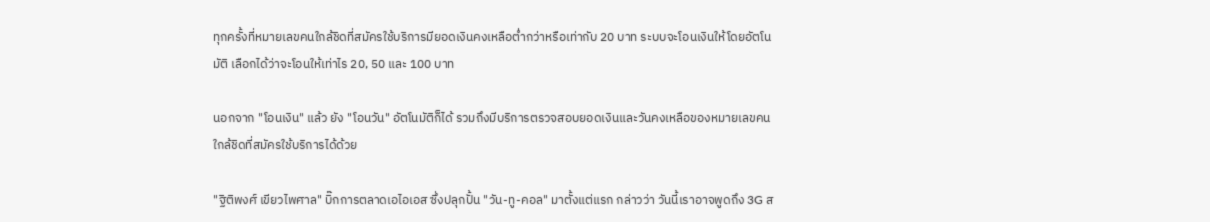ทุกครั้งที่หมายเลขคนใกล้ชิดที่สมัครใช้บริการมียอดเงินคงเหลือต่ำกว่าหรือเท่ากับ 20 บาท ระบบจะโอนเงินให้โดยอัตโนมัติ เลือกได้ว่าจะโอนให้เท่าไร 20, 50 และ 100 บาท

นอกจาก "โอนเงิน" แล้ว ยัง "โอนวัน" อัตโนมัติก็ได้ รวมถึงมีบริการตรวจสอบยอดเงินและวันคงเหลือของหมายเลขคนใกล้ชิดที่สมัครใช้บริการได้ด้วย

"ฐิติพงศ์ เขียวไพศาล" บิ๊กการตลาดเอไอเอส ซึ่งปลุกปั้น "วัน-ทู-คอล" มาตั้งแต่แรก กล่าวว่า วันนี้เราอาจพูดถึง 3G ส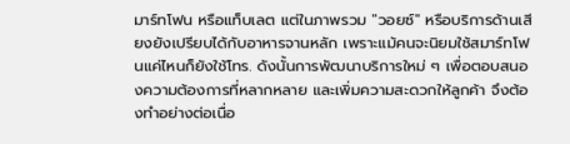มาร์ทโฟน หรือแท็บเลต แต่ในภาพรวม "วอยซ์" หรือบริการด้านเสียงยังเปรียบได้กับอาหารจานหลัก เพราะแม้คนจะนิยมใช้สมาร์ทโฟนแค่ไหนก็ยังใช้โทร. ดังนั้นการพัฒนาบริการใหม่ ๆ เพื่อตอบสนองความต้องการที่หลากหลาย และเพิ่มความสะดวกให้ลูกค้า จึงต้องทำอย่างต่อเนื่อ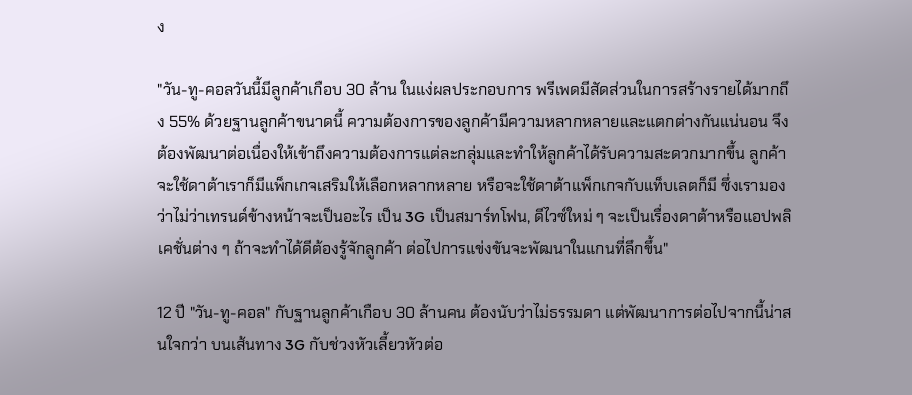ง

"วัน-ทู-คอลวันนี้มีลูกค้าเกือบ 30 ล้าน ในแง่ผลประกอบการ พรีเพดมีสัดส่วนในการสร้างรายได้มากถึง 55% ด้วยฐานลูกค้าขนาดนี้ ความต้องการของลูกค้ามีความหลากหลายและแตกต่างกันแน่นอน จึงต้องพัฒนาต่อเนื่องให้เข้าถึงความต้องการแต่ละกลุ่มและทำให้ลูกค้าได้รับความสะดวกมากขึ้น ลูกค้าจะใช้ดาต้าเราก็มีแพ็กเกจเสริมให้เลือกหลากหลาย หรือจะใช้ดาต้าแพ็กเกจกับแท็บเลตก็มี ซึ่งเรามองว่าไม่ว่าเทรนด์ข้างหน้าจะเป็นอะไร เป็น 3G เป็นสมาร์ทโฟน, ดีไวซ์ใหม่ ๆ จะเป็นเรื่องดาต้าหรือแอปพลิเคชั่นต่าง ๆ ถ้าจะทำได้ดีต้องรู้จักลูกค้า ต่อไปการแข่งขันจะพัฒนาในแกนที่ลึกขึ้น"

12 ปี "วัน-ทู-คอล" กับฐานลูกค้าเกือบ 30 ล้านคน ต้องนับว่าไม่ธรรมดา แต่พัฒนาการต่อไปจากนี้น่าสนใจกว่า บนเส้นทาง 3G กับช่วงหัวเลี้ยวหัวต่อ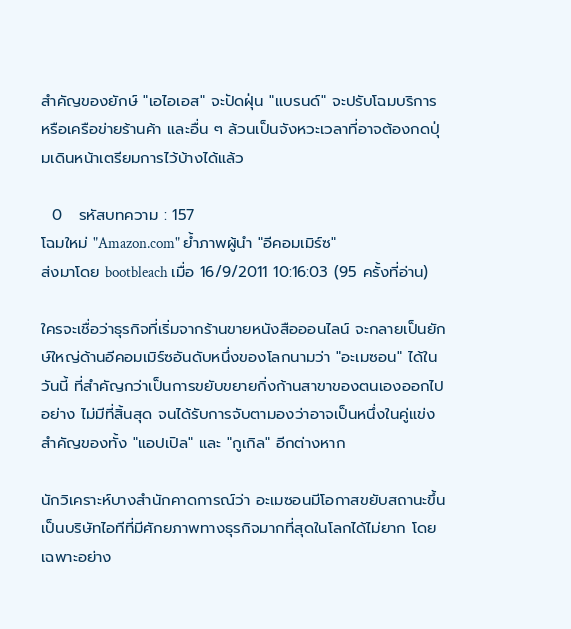สำคัญของยักษ์ "เอไอเอส" จะปัดฝุ่น "แบรนด์" จะปรับโฉมบริการ หรือเครือข่ายร้านค้า และอื่น ๆ ล้วนเป็นจังหวะเวลาที่อาจต้องกดปุ่มเดินหน้าเตรียมการไว้บ้างได้แล้ว

  0   รหัสบทความ : 157
โฉมใหม่ "Amazon.com" ย้ำภาพผู้นำ "อีคอมเมิร์ซ"
ส่งมาโดย bootbleach เมื่อ 16/9/2011 10:16:03 (95 ครั้งที่อ่าน)

ใครจะเชื่อว่าธุรกิจที่เริ่มจากร้านขายหนังสือออนไลน์ จะกลายเป็นยักษ์ใหญ่ด้านอีคอมเมิร์ซอันดับหนึ่งของโลกนามว่า "อะเมซอน" ได้ในวันนี้ ที่สำคัญกว่าเป็นการขยับขยายกิ่งก้านสาขาของตนเองออกไปอย่าง ไม่มีที่สิ้นสุด จนได้รับการจับตามองว่าอาจเป็นหนึ่งในคู่แข่งสำคัญของทั้ง "แอปเปิล" และ "กูเกิล" อีกต่างหาก

นักวิเคราะห์บางสำนักคาดการณ์ว่า อะเมซอนมีโอกาสขยับสถานะขึ้นเป็นบริษัทไอทีที่มีศักยภาพทางธุรกิจมากที่สุดในโลกได้ไม่ยาก โดยเฉพาะอย่าง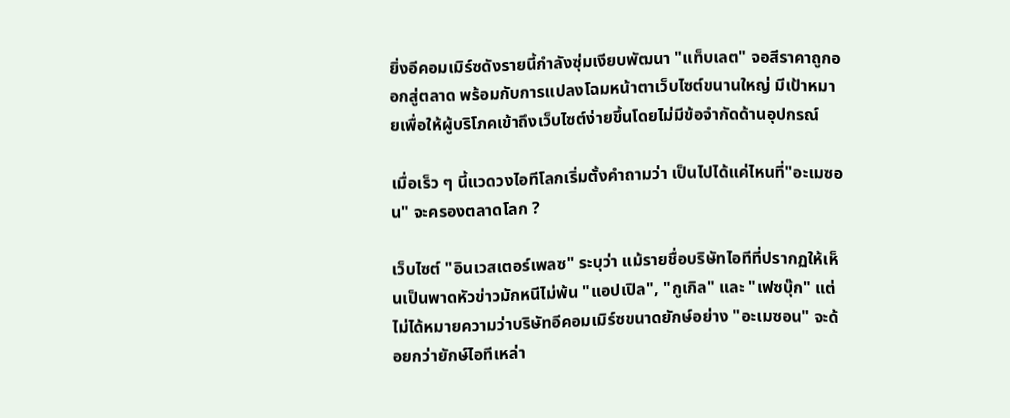ยิ่งอีคอมเมิร์ซดังรายนี้กำลังซุ่มเงียบพัฒนา "แท็บเลต" จอสีราคาถูกออกสู่ตลาด พร้อมกับการแปลงโฉมหน้าตาเว็บไซต์ขนานใหญ่ มีเป้าหมายเพื่อให้ผู้บริโภคเข้าถึงเว็บไซต์ง่ายขึ้นโดยไม่มีข้อจำกัดด้านอุปกรณ์

เมื่อเร็ว ๆ นี้แวดวงไอทีโลกเริ่มตั้งคำถามว่า เป็นไปได้แค่ไหนที่"อะเมซอน" จะครองตลาดโลก ?

เว็บไซต์ "อินเวสเตอร์เพลซ" ระบุว่า แม้รายชื่อบริษัทไอทีที่ปรากฏให้เห็นเป็นพาดหัวข่าวมักหนีไม่พ้น "แอปเปิล", "กูเกิล" และ "เฟซบุ๊ก" แต่ไม่ได้หมายความว่าบริษัทอีคอมเมิร์ซขนาดยักษ์อย่าง "อะเมซอน" จะด้อยกว่ายักษ์ไอทีเหล่า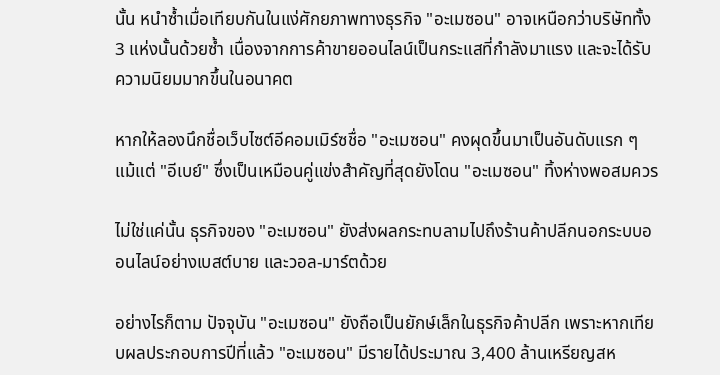นั้น หนำซ้ำเมื่อเทียบกันในแง่ศักยภาพทางธุรกิจ "อะเมซอน" อาจเหนือกว่าบริษัททั้ง 3 แห่งนั้นด้วยซ้ำ เนื่องจากการค้าขายออนไลน์เป็นกระแสที่กำลังมาแรง และจะได้รับความนิยมมากขึ้นในอนาคต

หากให้ลองนึกชื่อเว็บไซต์อีคอมเมิร์ซชื่อ "อะเมซอน" คงผุดขึ้นมาเป็นอันดับแรก ๆ แม้แต่ "อีเบย์" ซึ่งเป็นเหมือนคู่แข่งสำคัญที่สุดยังโดน "อะเมซอน" ทิ้งห่างพอสมควร

ไม่ใช่แค่นั้น ธุรกิจของ "อะเมซอน" ยังส่งผลกระทบลามไปถึงร้านค้าปลีกนอกระบบออนไลน์อย่างเบสต์บาย และวอล-มาร์ตด้วย

อย่างไรก็ตาม ปัจจุบัน "อะเมซอน" ยังถือเป็นยักษ์เล็กในธุรกิจค้าปลีก เพราะหากเทียบผลประกอบการปีที่แล้ว "อะเมซอน" มีรายได้ประมาณ 3,400 ล้านเหรียญสห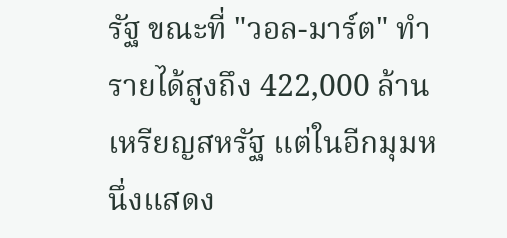รัฐ ขณะที่ "วอล-มาร์ต" ทำรายได้สูงถึง 422,000 ล้านเหรียญสหรัฐ แต่ในอีกมุมหนึ่งแสดง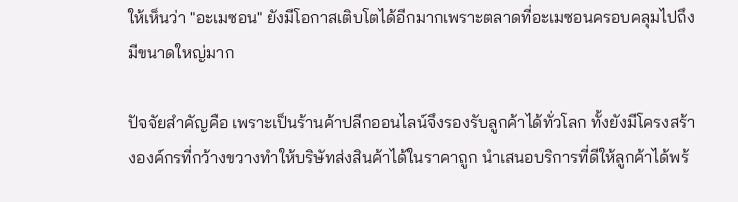ให้เห็นว่า "อะเมซอน" ยังมีโอกาสเติบโตได้อีกมากเพราะตลาดที่อะเมซอนครอบคลุมไปถึงมีขนาดใหญ่มาก

ปัจจัยสำคัญคือ เพราะเป็นร้านค้าปลีกออนไลน์จึงรองรับลูกค้าได้ทั่วโลก ทั้งยังมีโครงสร้างองค์กรที่กว้างขวางทำให้บริษัทส่งสินค้าได้ในราคาถูก นำเสนอบริการที่ดีให้ลูกค้าได้พร้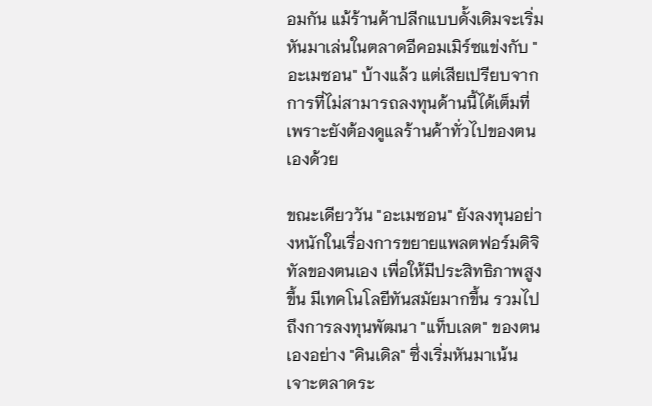อมกัน แม้ร้านค้าปลีกแบบดั้งเดิมจะเริ่มหันมาเล่นในตลาดอีคอมเมิร์ซแข่งกับ "อะเมซอน" บ้างแล้ว แต่เสียเปรียบจากการที่ไม่สามารถลงทุนด้านนี้ได้เต็มที่ เพราะยังต้องดูแลร้านค้าทั่วไปของตนเองด้วย

ขณะเดียววัน "อะเมซอน" ยังลงทุนอย่างหนักในเรื่องการขยายแพลตฟอร์มดิจิทัลของตนเอง เพื่อให้มีประสิทธิภาพสูงขึ้น มีเทคโนโลยีทันสมัยมากขึ้น รวมไปถึงการลงทุนพัฒนา "แท็บเลต" ของตนเองอย่าง "คินเดิล" ซึ่งเริ่มหันมาเน้นเจาะตลาดระ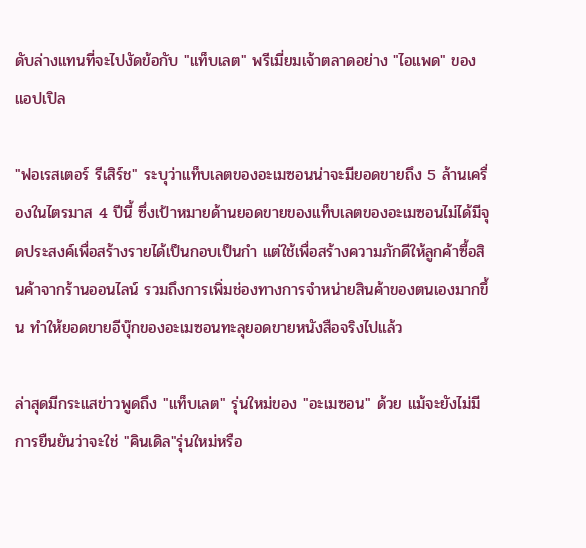ดับล่างแทนที่จะไปงัดข้อกับ "แท็บเลต" พรีเมี่ยมเจ้าตลาดอย่าง "ไอแพด" ของแอปเปิล

"ฟอเรสเตอร์ รีเสิร์ช" ระบุว่าแท็บเลตของอะเมซอนน่าจะมียอดขายถึง 5 ล้านเครื่องในไตรมาส 4 ปีนี้ ซึ่งเป้าหมายด้านยอดขายของแท็บเลตของอะเมซอนไม่ได้มีจุดประสงค์เพื่อสร้างรายได้เป็นกอบเป็นกำ แต่ใช้เพื่อสร้างความภักดีให้ลูกค้าซื้อสินค้าจากร้านออนไลน์ รวมถึงการเพิ่มช่องทางการจำหน่ายสินค้าของตนเองมากขึ้น ทำให้ยอดขายอีบุ๊กของอะเมซอนทะลุยอดขายหนังสือจริงไปแล้ว

ล่าสุดมีกระแสข่าวพูดถึง "แท็บเลต" รุ่นใหม่ของ "อะเมซอน" ด้วย แม้จะยังไม่มีการยืนยันว่าจะใช่ "คินเดิล"รุ่นใหม่หรือ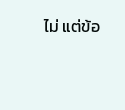ไม่ แต่ข้อ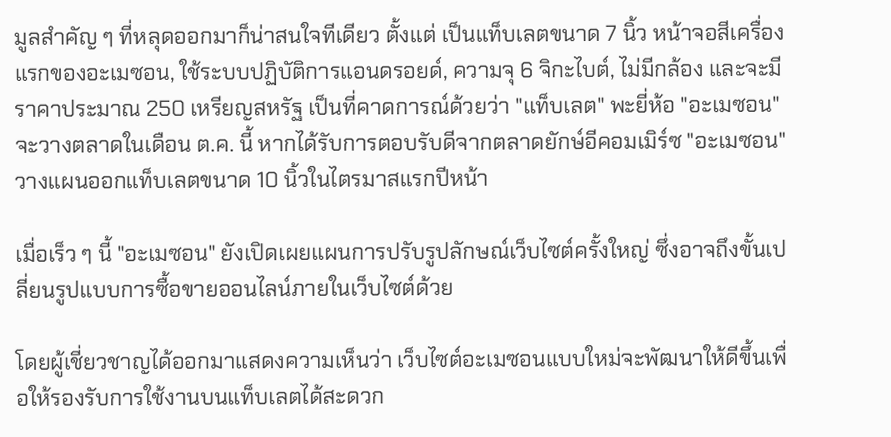มูลสำคัญ ๆ ที่หลุดออกมาก็น่าสนใจทีเดียว ตั้งแต่ เป็นแท็บเลตขนาด 7 นิ้ว หน้าจอสีเครื่องแรกของอะเมซอน, ใช้ระบบปฏิบัติการแอนดรอยด์, ความจุ 6 จิกะไบต์, ไม่มีกล้อง และจะมีราคาประมาณ 250 เหรียญสหรัฐ เป็นที่คาดการณ์ด้วยว่า "แท็บเลต" พะยี่ห้อ "อะเมซอน" จะวางตลาดในเดือน ต.ค. นี้ หากได้รับการตอบรับดีจากตลาดยักษ์อีคอมเมิร์ซ "อะเมซอน" วางแผนออกแท็บเลตขนาด 10 นิ้วในไตรมาสแรกปีหน้า

เมื่อเร็ว ๆ นี้ "อะเมซอน" ยังเปิดเผยแผนการปรับรูปลักษณ์เว็บไซต์ครั้งใหญ่ ซึ่งอาจถึงขั้นเปลี่ยนรูปแบบการซื้อขายออนไลน์ภายในเว็บไซต์ด้วย

โดยผู้เชี่ยวชาญได้ออกมาแสดงความเห็นว่า เว็บไซต์อะเมซอนแบบใหม่จะพัฒนาให้ดีขึ้นเพื่อให้รองรับการใช้งานบนแท็บเลตได้สะดวก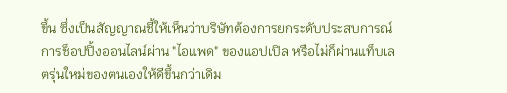ขึ้น ซึ่งเป็นสัญญาณชี้ให้เห็นว่าบริษัทต้องการยกระดับประสบการณ์การช็อปปิ้งออนไลน์ผ่าน "ไอแพด" ของแอปเปิล หรือไม่ก็ผ่านแท็บเลตรุ่นใหม่ของตนเองให้ดีขึ้นกว่าเดิม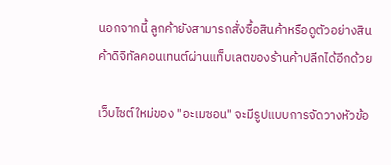นอกจากนี้ ลูกค้ายังสามารถสั่งซื้อสินค้าหรือดูตัวอย่างสินค้าดิจิทัลคอนเทนต์ผ่านแท็บเลตของร้านค้าปลีกได้อีกด้วย

เว็บไซต์ใหม่ของ "อะเมซอน" จะมีรูปแบบการจัดวางหัวข้อ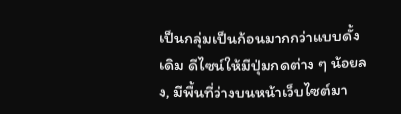เป็นกลุ่มเป็นก้อนมากกว่าแบบดั้งเดิม ดีไซน์ให้มีปุ่มกดต่าง ๆ น้อยลง, มีพื้นที่ว่างบนหน้าเว็บไซต์มา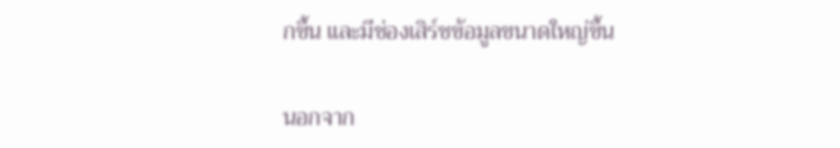กขึ้น และมีช่องเสิร์ชข้อมูลขนาดใหญ่ขึ้น

นอกจาก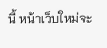นี้ หน้าเว็บใหม่จะ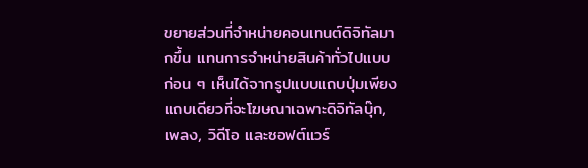ขยายส่วนที่จำหน่ายคอนเทนต์ดิจิทัลมากขึ้น แทนการจำหน่ายสินค้าทั่วไปแบบก่อน ๆ เห็นได้จากรูปแบบแถบปุ่มเพียงแถบเดียวที่จะโฆษณาเฉพาะดิจิทัลบุ๊ก, เพลง, วิดีโอ และซอฟต์แวร์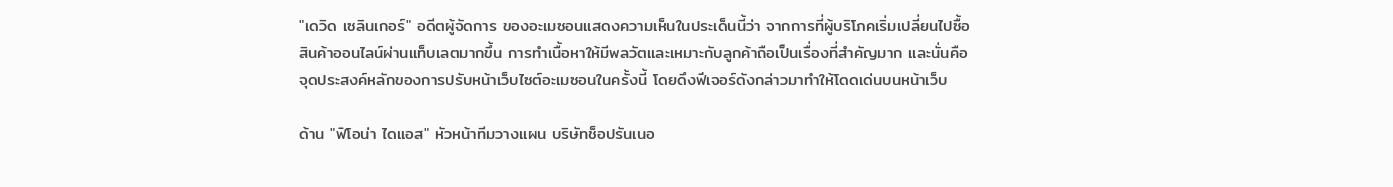"เดวิด เซลินเกอร์" อดีตผู้จัดการ ของอะเมซอนแสดงความเห็นในประเด็นนี้ว่า จากการที่ผู้บริโภคเริ่มเปลี่ยนไปซื้อสินค้าออนไลน์ผ่านแท็บเลตมากขึ้น การทำเนื้อหาให้มีพลวัตและเหมาะกับลูกค้าถือเป็นเรื่องที่สำคัญมาก และนั่นคือจุดประสงค์หลักของการปรับหน้าเว็บไซต์อะเมซอนในครั้งนี้ โดยดึงฟีเจอร์ดังกล่าวมาทำให้โดดเด่นบนหน้าเว็บ

ด้าน "ฟิโอน่า ไดแอส" หัวหน้าทีมวางแผน บริษัทช็อปรันเนอ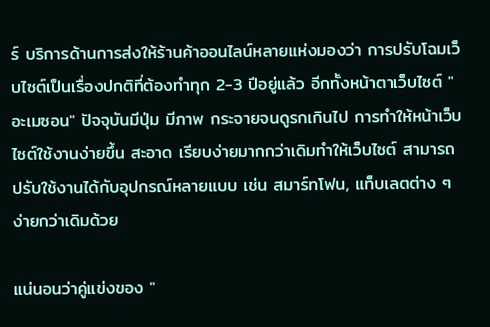ร์ บริการด้านการส่งให้ร้านค้าออนไลน์หลายแห่งมองว่า การปรับโฉมเว็บไซต์เป็นเรื่องปกติที่ต้องทำทุก 2-3 ปีอยู่แล้ว อีกทั้งหน้าตาเว็บไซต์ "อะเมซอน" ปัจจุบันมีปุ่ม มีภาพ กระจายจนดูรกเกินไป การทำให้หน้าเว็บไซต์ใช้งานง่ายขึ้น สะอาด เรียบง่ายมากกว่าเดิมทำให้เว็บไซต์ สามารถปรับใช้งานได้กับอุปกรณ์หลายแบบ เช่น สมาร์ทโฟน, แท็บเลตต่าง ๆ ง่ายกว่าเดิมด้วย

แน่นอนว่าคู่แข่งของ "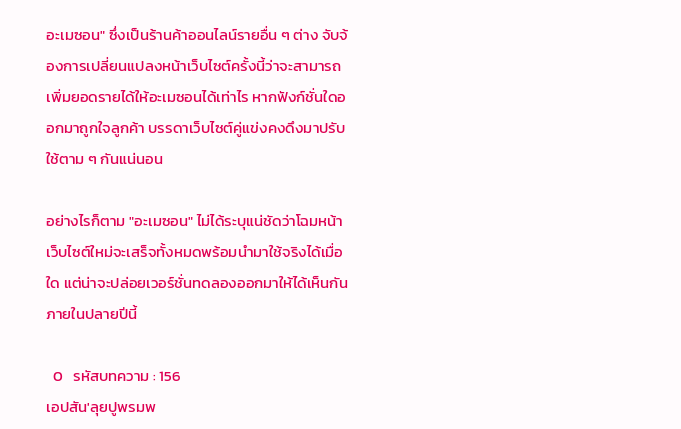อะเมซอน" ซึ่งเป็นร้านค้าออนไลน์รายอื่น ๆ ต่าง จับจ้องการเปลี่ยนแปลงหน้าเว็บไซต์ครั้งนี้ว่าจะสามารถเพิ่มยอดรายได้ให้อะเมซอนได้เท่าไร หากฟังก์ชั่นใดออกมาถูกใจลูกค้า บรรดาเว็บไซต์คู่แข่งคงดึงมาปรับใช้ตาม ๆ กันแน่นอน

อย่างไรก็ตาม "อะเมซอน" ไม่ได้ระบุแน่ชัดว่าโฉมหน้าเว็บไซต์ใหม่จะเสร็จทั้งหมดพร้อมนำมาใช้จริงได้เมื่อใด แต่น่าจะปล่อยเวอร์ชั่นทดลองออกมาให้ได้เห็นกันภายในปลายปีนี้

  0   รหัสบทความ : 156
เอปสัน'ลุยปูพรมพ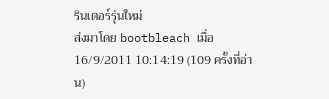รินเตอร์รุ่นใหม่
ส่งมาโดย bootbleach เมื่อ 16/9/2011 10:14:19 (109 ครั้งที่อ่าน)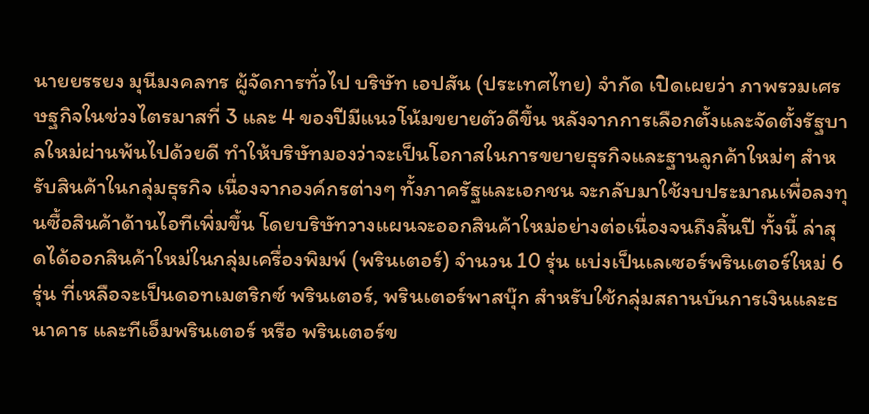นายยรรยง มุนีมงคลทร ผู้จัดการทั่วไป บริษัท เอปสัน (ประเทศไทย) จำกัด เปิดเผยว่า ภาพรวมเศรษฐกิจในช่วงไตรมาสที่ 3 และ 4 ของปีมีแนวโน้มขยายตัวดีขึ้น หลังจากการเลือกตั้งและจัดตั้งรัฐบาลใหม่ผ่านพ้นไปด้วยดี ทำให้บริษัทมองว่าจะเป็นโอกาสในการขยายธุรกิจและฐานลูกค้าใหม่ๆ สำหรับสินค้าในกลุ่มธุรกิจ เนื่องจากองค์กรต่างๆ ทั้งภาครัฐและเอกชน จะกลับมาใช้งบประมาณเพื่อลงทุนซื้อสินค้าด้านไอทีเพิ่มขึ้น โดยบริษัทวางแผนจะออกสินค้าใหม่อย่างต่อเนื่องจนถึงสิ้นปี ทั้งนี้ ล่าสุดได้ออกสินค้าใหม่ในกลุ่มเครื่องพิมพ์ (พรินเตอร์) จำนวน 10 รุ่น แบ่งเป็นเลเซอร์พรินเตอร์ใหม่ 6 รุ่น ที่เหลือจะเป็นดอทเมตริกซ์ พรินเตอร์, พรินเตอร์พาสบุ๊ก สำหรับใช้กลุ่มสถานบันการเงินและธนาคาร และทีเอ็มพรินเตอร์ หรือ พรินเตอร์ข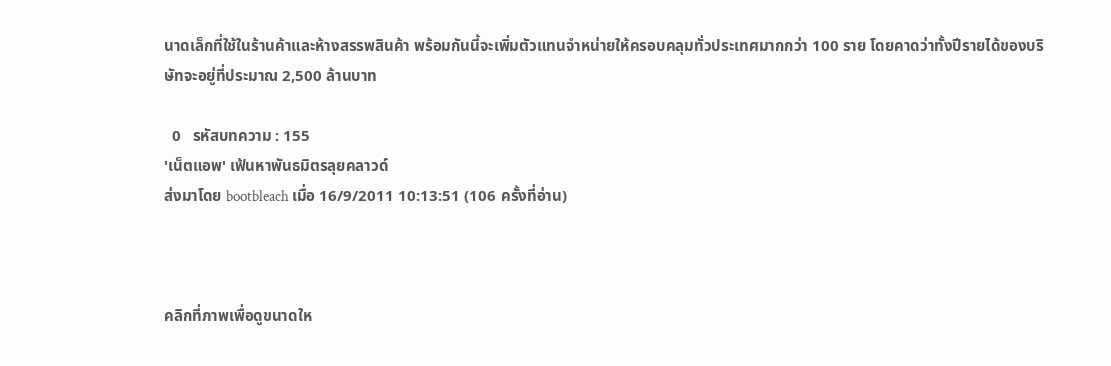นาดเล็กที่ใช้ในร้านค้าและห้างสรรพสินค้า พร้อมกันนี้จะเพิ่มตัวแทนจำหน่ายให้ครอบคลุมทั่วประเทศมากกว่า 100 ราย โดยคาดว่าทั้งปีรายได้ของบริษัทจะอยู่ที่ประมาณ 2,500 ล้านบาท

  0   รหัสบทความ : 155
'เน็ตแอพ' เฟ้นหาพันธมิตรลุยคลาวด์
ส่งมาโดย bootbleach เมื่อ 16/9/2011 10:13:51 (106 ครั้งที่อ่าน)



คลิกที่ภาพเพื่อดูขนาดให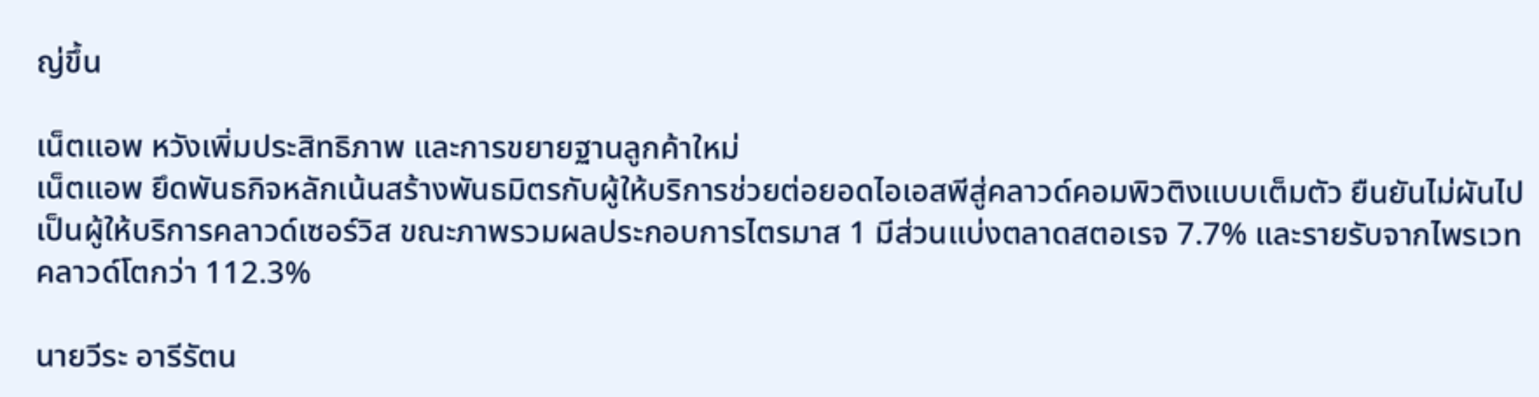ญ่ขึ้น

เน็ตแอพ หวังเพิ่มประสิทธิภาพ และการขยายฐานลูกค้าใหม่
เน็ตแอพ ยึดพันธกิจหลักเน้นสร้างพันธมิตรกับผู้ให้บริการช่วยต่อยอดไอเอสพีสู่คลาวด์คอมพิวติงแบบเต็มตัว ยืนยันไม่ผันไปเป็นผู้ให้บริการคลาวด์เซอร์วิส ขณะภาพรวมผลประกอบการไตรมาส 1 มีส่วนแบ่งตลาดสตอเรจ 7.7% และรายรับจากไพรเวทคลาวด์โตกว่า 112.3%

นายวีระ อารีรัตน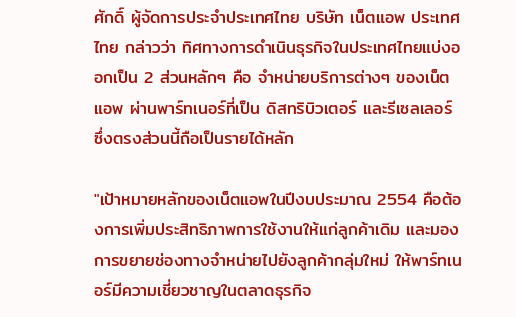ศักดิ์ ผู้จัดการประจำประเทศไทย บริษัท เน็ตแอพ ประเทศไทย กล่าวว่า ทิศทางการดำเนินธุรกิจในประเทศไทยแบ่งออกเป็น 2 ส่วนหลักๆ คือ จำหน่ายบริการต่างๆ ของเน็ตแอพ ผ่านพาร์ทเนอร์ที่เป็น ดิสทริบิวเตอร์ และรีเซลเลอร์ ซึ่งตรงส่วนนี้ถือเป็นรายได้หลัก

"เป้าหมายหลักของเน็ตแอพในปีงบประมาณ 2554 คือต้องการเพิ่มประสิทธิภาพการใช้งานให้แก่ลูกค้าเดิม และมองการขยายช่องทางจำหน่ายไปยังลูกค้ากลุ่มใหม่ ให้พาร์ทเนอร์มีความเชี่ยวชาญในตลาดธุรกิจ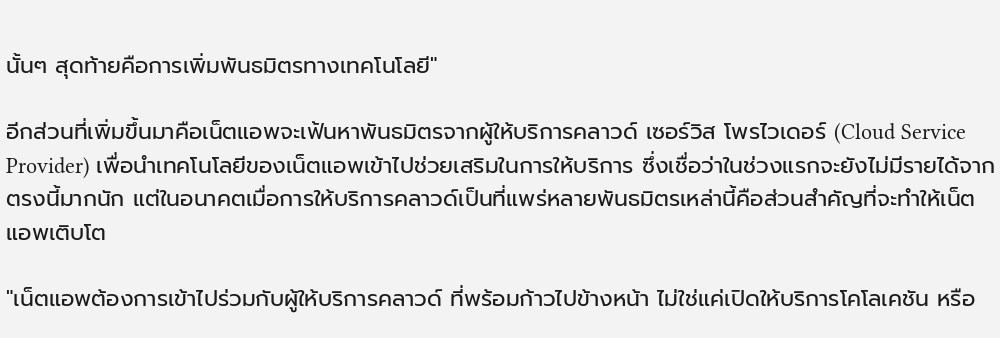นั้นๆ สุดท้ายคือการเพิ่มพันธมิตรทางเทคโนโลยี"

อีกส่วนที่เพิ่มขึ้นมาคือเน็ตแอพจะเฟ้นหาพันธมิตรจากผู้ให้บริการคลาวด์ เซอร์วิส โพรไวเดอร์ (Cloud Service Provider) เพื่อนำเทคโนโลยีของเน็ตแอพเข้าไปช่วยเสริมในการให้บริการ ซึ่งเชื่อว่าในช่วงแรกจะยังไม่มีรายได้จากตรงนี้มากนัก แต่ในอนาคตเมื่อการให้บริการคลาวด์เป็นที่แพร่หลายพันธมิตรเหล่านี้คือส่วนสำคัญที่จะทำให้เน็ตแอพเติบโต

"เน็ตแอพต้องการเข้าไปร่วมกับผู้ให้บริการคลาวด์ ที่พร้อมก้าวไปข้างหน้า ไม่ใช่แค่เปิดให้บริการโคโลเคชัน หรือ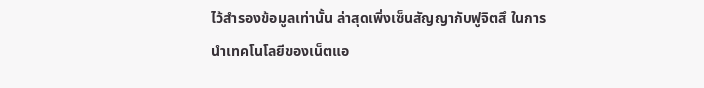ไว้สำรองข้อมูลเท่านั้น ล่าสุดเพิ่งเซ็นสัญญากับฟูจิตสึ ในการนำเทคโนโลยีของเน็ตแอ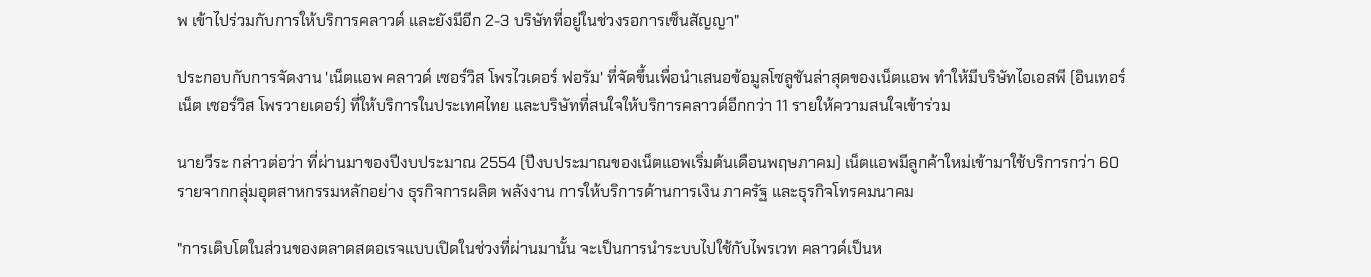พ เข้าไปร่วมกับการให้บริการคลาวด์ และยังมีอีก 2-3 บริษัทที่อยู่ในช่วงรอการเซ็นสัญญา"

ประกอบกับการจัดงาน 'เน็ตแอพ คลาวด์ เซอร์วิส โพรไวเดอร์ ฟอรัม' ที่จัดขึ้นเพื่อนำเสนอข้อมูลโซลูชันล่าสุดของเน็ตแอพ ทำให้มีบริษัทไอเอสพี (อินเทอร์เน็ต เซอร์วิส โพรวายเดอร์) ที่ให้บริการในประเทศไทย และบริษัทที่สนใจให้บริการคลาวด์อีกกว่า 11 รายให้ความสนใจเข้าร่วม

นายวีระ กล่าวต่อว่า ที่ผ่านมาของปีงบประมาณ 2554 (ปีงบประมาณของเน็ตแอพเริ่มต้นเดือนพฤษภาคม) เน็ตแอพมีลูกค้าใหม่เข้ามาใช้บริการกว่า 60 รายจากกลุ่มอุตสาหกรรมหลักอย่าง ธุรกิจการผลิต พลังงาน การให้บริการด้านการเงิน ภาครัฐ และธุรกิจโทรคมนาคม

"การเติบโตในส่วนของตลาดสตอเรจแบบเปิดในช่วงที่ผ่านมานั้น จะเป็นการนำระบบไปใช้กับไพรเวท คลาวด์เป็นห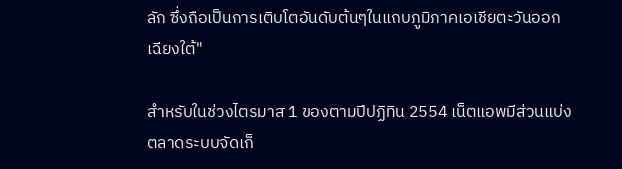ลัก ซึ่งถือเป็นการเติบโตอันดับต้นๆในแถบภูมิภาคเอเชียตะวันออกเฉียงใต้"

สำหรับในช่วงไตรมาส 1 ของตามปีปฏิทิน 2554 เน็ตแอพมีส่วนแบ่งตลาดระบบจัดเก็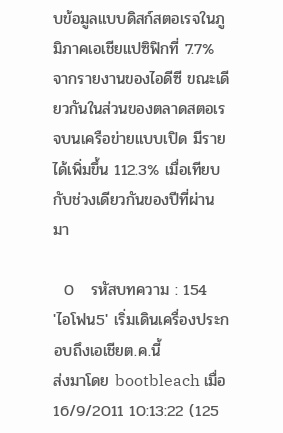บข้อมูลแบบดิสก์สตอเรจในภูมิภาคเอเชียแปซิฟิกที่ 7.7% จากรายงานของไอดีซี ขณะเดียวกันในส่วนของตลาดสตอเรจบนเครือข่ายแบบเปิด มีรายได้เพิ่มขึ้น 112.3% เมื่อเทียบกับช่วงเดียวกันของปีที่ผ่านมา

  0   รหัสบทความ : 154
'ไอโฟน5' เริ่มเดินเครื่องประกอบถึงเอเชียต.ค.นี้
ส่งมาโดย bootbleach เมื่อ 16/9/2011 10:13:22 (125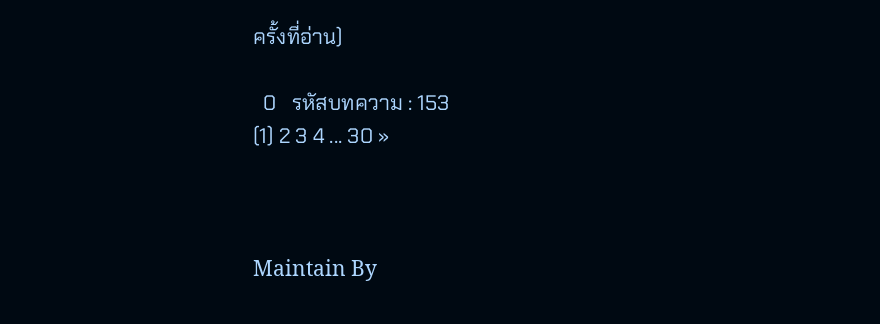ครั้งที่อ่าน)

  0   รหัสบทความ : 153
(1) 2 3 4 ... 30 »



Maintain By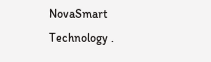NovaSmart Technology .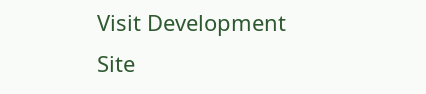Visit Development Site